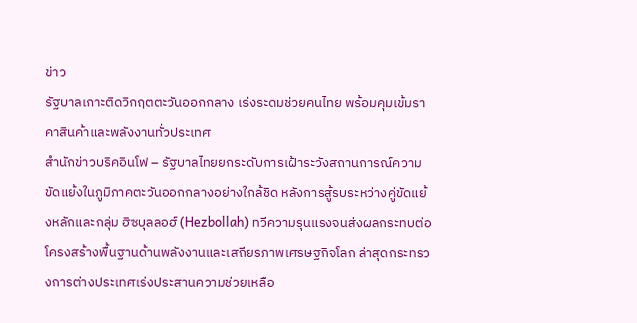ข่าว
รัฐบาลเกาะติดวิกฤตตะวันออกกลาง เร่งระดมช่วยคนไทย พร้อมคุมเข้มราคาสินค้าและพลังงานทั่วประเทศ
สำนักข่าวบริคอินโฟ – รัฐบาลไทยยกระดับการเฝ้าระวังสถานการณ์ความขัดแย้งในภูมิภาคตะวันออกกลางอย่างใกล้ชิด หลังการสู้รบระหว่างคู่ขัดแย้งหลักและกลุ่ม ฮิซบุลลอฮ์ (Hezbollah) ทวีความรุนแรงจนส่งผลกระทบต่อโครงสร้างพื้นฐานด้านพลังงานและเสถียรภาพเศรษฐกิจโลก ล่าสุดกระทรวงการต่างประเทศเร่งประสานความช่วยเหลือ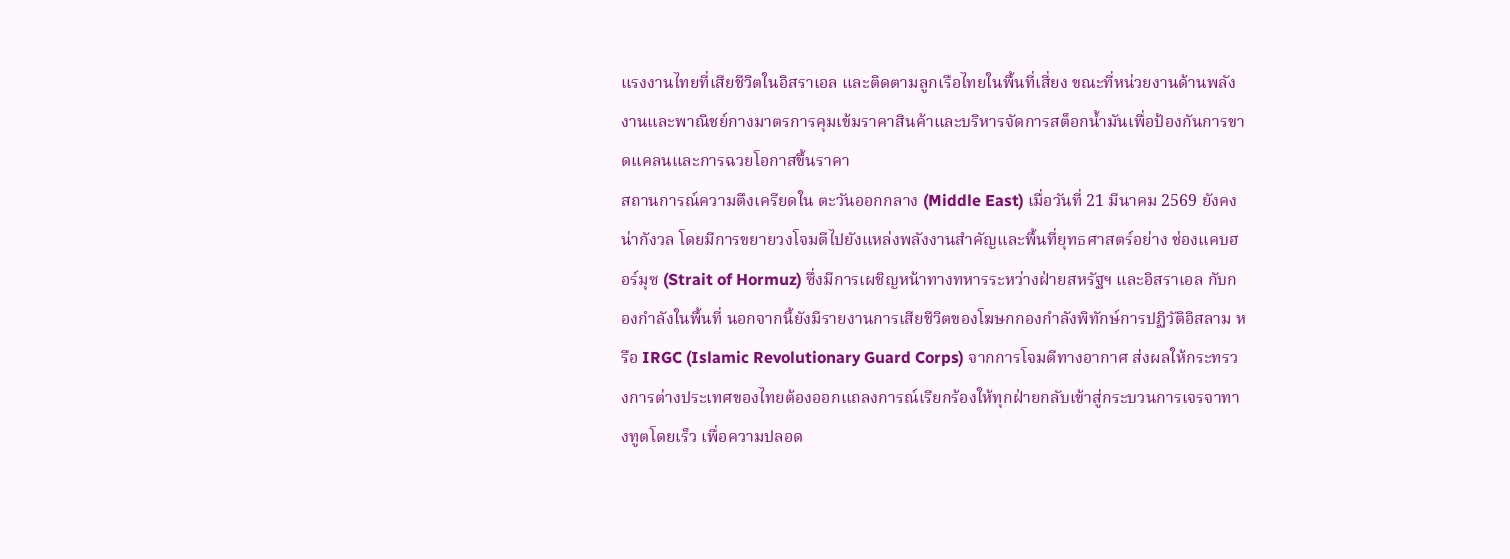แรงงานไทยที่เสียชีวิตในอิสราเอล และติดตามลูกเรือไทยในพื้นที่เสี่ยง ขณะที่หน่วยงานด้านพลังงานและพาณิชย์กางมาตรการคุมเข้มราคาสินค้าและบริหารจัดการสต็อกน้ำมันเพื่อป้องกันการขาดแคลนและการฉวยโอกาสขึ้นราคา
สถานการณ์ความตึงเครียดใน ตะวันออกกลาง (Middle East) เมื่อวันที่ 21 มีนาคม 2569 ยังคงน่ากังวล โดยมีการขยายวงโจมตีไปยังแหล่งพลังงานสำคัญและพื้นที่ยุทธศาสตร์อย่าง ช่องแคบฮอร์มุซ (Strait of Hormuz) ซึ่งมีการเผชิญหน้าทางทหารระหว่างฝ่ายสหรัฐฯ และอิสราเอล กับกองกำลังในพื้นที่ นอกจากนี้ยังมีรายงานการเสียชีวิตของโฆษกกองกำลังพิทักษ์การปฏิวัติอิสลาม หรือ IRGC (Islamic Revolutionary Guard Corps) จากการโจมตีทางอากาศ ส่งผลให้กระทรวงการต่างประเทศของไทยต้องออกแถลงการณ์เรียกร้องให้ทุกฝ่ายกลับเข้าสู่กระบวนการเจรจาทางทูตโดยเร็ว เพื่อความปลอด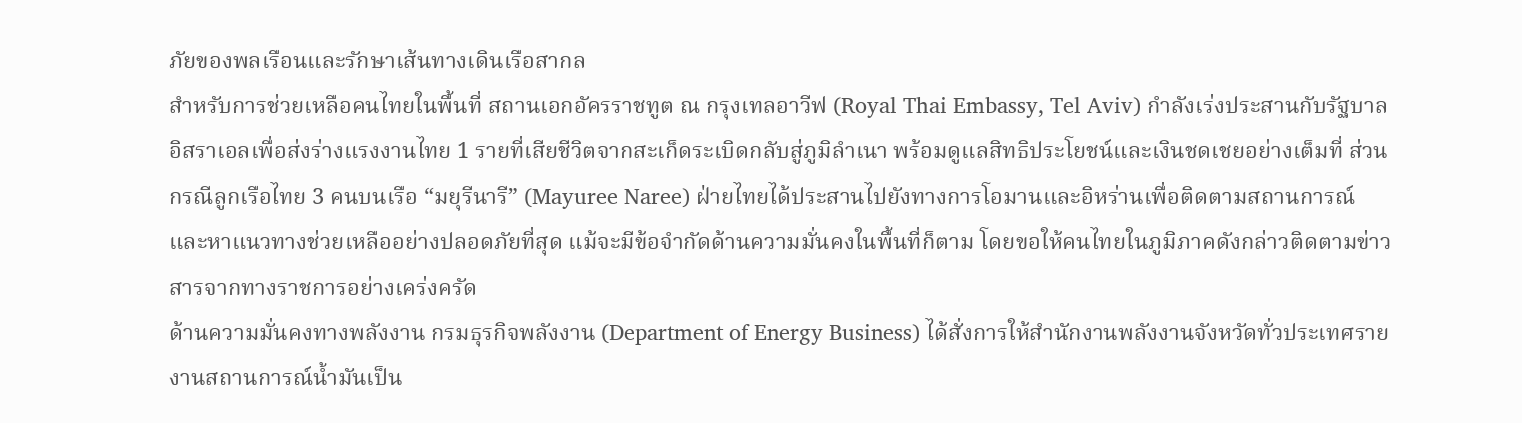ภัยของพลเรือนและรักษาเส้นทางเดินเรือสากล
สำหรับการช่วยเหลือคนไทยในพื้นที่ สถานเอกอัครราชทูต ณ กรุงเทลอาวีฟ (Royal Thai Embassy, Tel Aviv) กำลังเร่งประสานกับรัฐบาลอิสราเอลเพื่อส่งร่างแรงงานไทย 1 รายที่เสียชีวิตจากสะเก็ดระเบิดกลับสู่ภูมิลำเนา พร้อมดูแลสิทธิประโยชน์และเงินชดเชยอย่างเต็มที่ ส่วนกรณีลูกเรือไทย 3 คนบนเรือ “มยุรีนารี” (Mayuree Naree) ฝ่ายไทยได้ประสานไปยังทางการโอมานและอิหร่านเพื่อติดตามสถานการณ์และหาแนวทางช่วยเหลืออย่างปลอดภัยที่สุด แม้จะมีข้อจำกัดด้านความมั่นคงในพื้นที่ก็ตาม โดยขอให้คนไทยในภูมิภาคดังกล่าวติดตามข่าวสารจากทางราชการอย่างเคร่งครัด
ด้านความมั่นคงทางพลังงาน กรมธุรกิจพลังงาน (Department of Energy Business) ได้สั่งการให้สำนักงานพลังงานจังหวัดทั่วประเทศรายงานสถานการณ์น้ำมันเป็น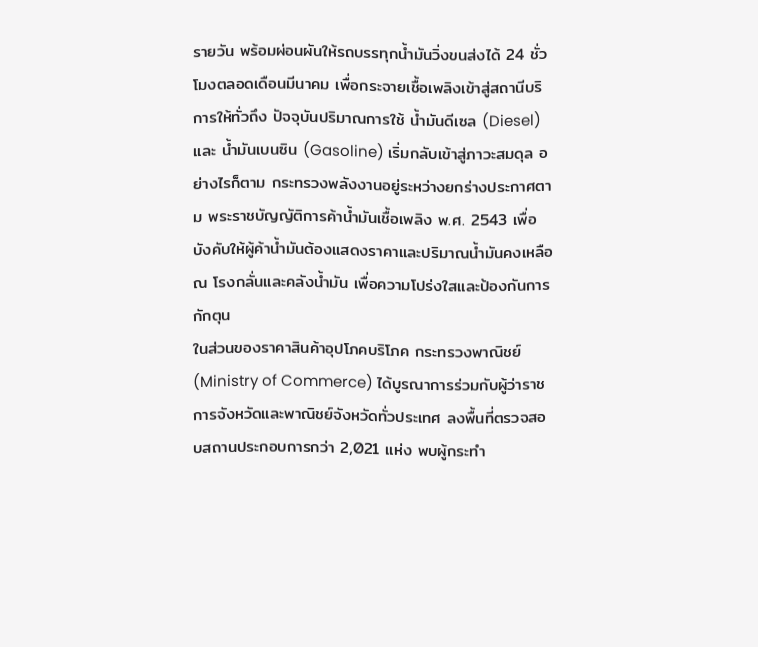รายวัน พร้อมผ่อนผันให้รถบรรทุกน้ำมันวิ่งขนส่งได้ 24 ชั่วโมงตลอดเดือนมีนาคม เพื่อกระจายเชื้อเพลิงเข้าสู่สถานีบริการให้ทั่วถึง ปัจจุบันปริมาณการใช้ น้ำมันดีเซล (Diesel) และ น้ำมันเบนซิน (Gasoline) เริ่มกลับเข้าสู่ภาวะสมดุล อย่างไรก็ตาม กระทรวงพลังงานอยู่ระหว่างยกร่างประกาศตาม พระราชบัญญัติการค้าน้ำมันเชื้อเพลิง พ.ศ. 2543 เพื่อบังคับให้ผู้ค้าน้ำมันต้องแสดงราคาและปริมาณน้ำมันคงเหลือ ณ โรงกลั่นและคลังน้ำมัน เพื่อความโปร่งใสและป้องกันการกักตุน
ในส่วนของราคาสินค้าอุปโภคบริโภค กระทรวงพาณิชย์ (Ministry of Commerce) ได้บูรณาการร่วมกับผู้ว่าราชการจังหวัดและพาณิชย์จังหวัดทั่วประเทศ ลงพื้นที่ตรวจสอบสถานประกอบการกว่า 2,021 แห่ง พบผู้กระทำ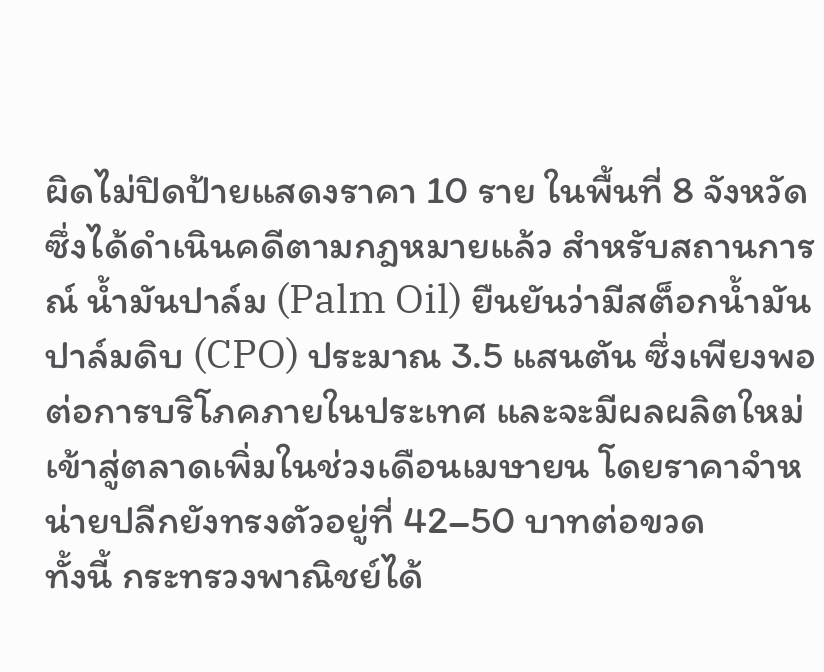ผิดไม่ปิดป้ายแสดงราคา 10 ราย ในพื้นที่ 8 จังหวัด ซึ่งได้ดำเนินคดีตามกฎหมายแล้ว สำหรับสถานการณ์ น้ำมันปาล์ม (Palm Oil) ยืนยันว่ามีสต็อกน้ำมันปาล์มดิบ (CPO) ประมาณ 3.5 แสนตัน ซึ่งเพียงพอต่อการบริโภคภายในประเทศ และจะมีผลผลิตใหม่เข้าสู่ตลาดเพิ่มในช่วงเดือนเมษายน โดยราคาจำหน่ายปลีกยังทรงตัวอยู่ที่ 42–50 บาทต่อขวด
ทั้งนี้ กระทรวงพาณิชย์ได้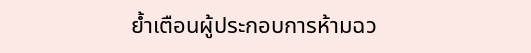ย้ำเตือนผู้ประกอบการห้ามฉว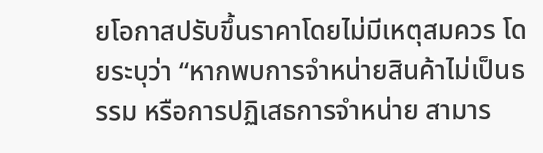ยโอกาสปรับขึ้นราคาโดยไม่มีเหตุสมควร โดยระบุว่า “หากพบการจำหน่ายสินค้าไม่เป็นธรรม หรือการปฏิเสธการจำหน่าย สามาร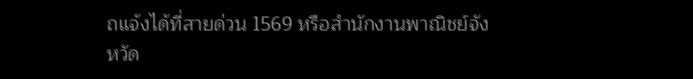ถแจ้งได้ที่สายด่วน 1569 หรือสำนักงานพาณิชย์จังหวัด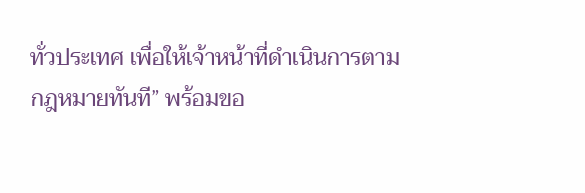ทั่วประเทศ เพื่อให้เจ้าหน้าที่ดำเนินการตามกฎหมายทันที” พร้อมขอ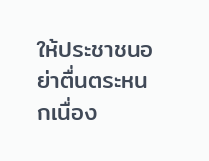ให้ประชาชนอย่าตื่นตระหนกเนื่อง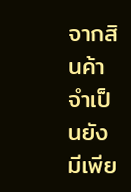จากสินค้าจำเป็นยังมีเพีย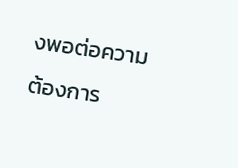งพอต่อความต้องการ